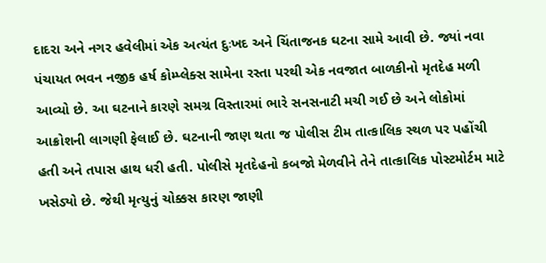દાદરા અને નગર હવેલીમાં એક અત્યંત દુઃખદ અને ચિંતાજનક ઘટના સામે આવી છે. જ્યાં નવા પંચાયત ભવન નજીક હર્ષ કોમ્પ્લેક્સ સામેના રસ્તા પરથી એક નવજાત બાળકીનો મૃતદેહ મળી આવ્યો છે. આ ઘટનાને કારણે સમગ્ર વિસ્તારમાં ભારે સનસનાટી મચી ગઈ છે અને લોકોમાં આક્રોશની લાગણી ફેલાઈ છે. ઘટનાની જાણ થતા જ પોલીસ ટીમ તાત્કાલિક સ્થળ પર પહોંચી હતી અને તપાસ હાથ ધરી હતી. પોલીસે મૃતદેહનો કબજો મેળવીને તેને તાત્કાલિક પોસ્ટમોર્ટમ માટે ખસેડ્યો છે. જેથી મૃત્યુનું ચોક્કસ કારણ જાણી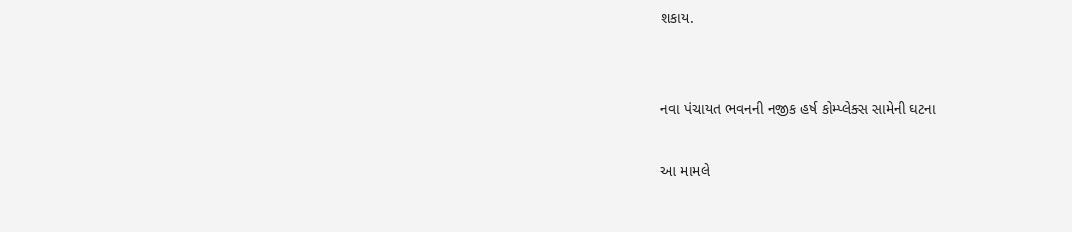શકાય.


નવા પંચાયત ભવનની નજીક હર્ષ કોમ્પ્લેક્સ સામેની ઘટના

આ મામલે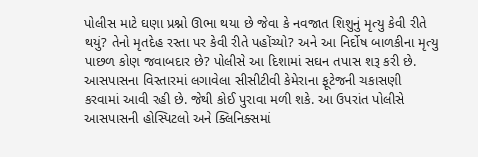પોલીસ માટે ઘણા પ્રશ્નો ઊભા થયા છે જેવા કે નવજાત શિશુનું મૃત્યુ કેવી રીતે થયું? તેનો મૃતદેહ રસ્તા પર કેવી રીતે પહોંચ્યો? અને આ નિર્દોષ બાળકીના મૃત્યુ પાછળ કોણ જવાબદાર છે? પોલીસે આ દિશામાં સઘન તપાસ શરૂ કરી છે. આસપાસના વિસ્તારમાં લગાવેલા સીસીટીવી કેમેરાના ફૂટેજની ચકાસણી કરવામાં આવી રહી છે. જેથી કોઈ પુરાવા મળી શકે. આ ઉપરાંત પોલીસે આસપાસની હોસ્પિટલો અને ક્લિનિક્સમાં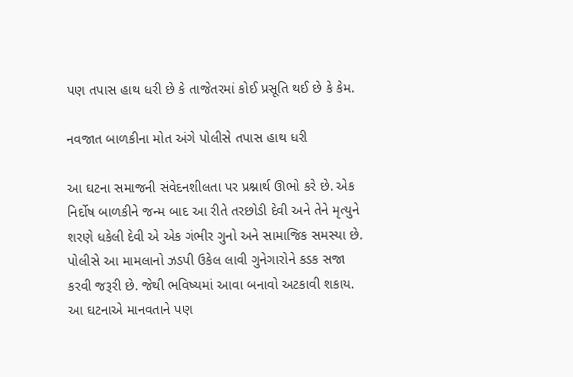પણ તપાસ હાથ ધરી છે કે તાજેતરમાં કોઈ પ્રસૂતિ થઈ છે કે કેમ.

નવજાત બાળકીના મોત અંગે પોલીસે તપાસ હાથ ધરી

આ ઘટના સમાજની સંવેદનશીલતા પર પ્રશ્નાર્થ ઊભો કરે છે. એક નિર્દોષ બાળકીને જન્મ બાદ આ રીતે તરછોડી દેવી અને તેને મૃત્યુને શરણે ધકેલી દેવી એ એક ગંભીર ગુનો અને સામાજિક સમસ્યા છે. પોલીસે આ મામલાનો ઝડપી ઉકેલ લાવી ગુનેગારોને કડક સજા કરવી જરૂરી છે. જેથી ભવિષ્યમાં આવા બનાવો અટકાવી શકાય. આ ઘટનાએ માનવતાને પણ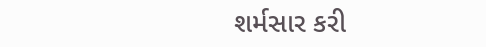શર્મસાર કરી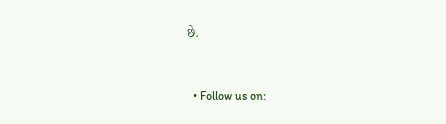છે.


  • Follow us on: